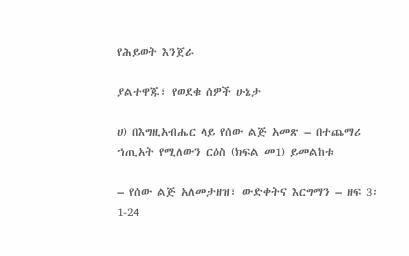የሕይወት እንጀራ

ያልተዋጁ፣ የወደቁ ሰዎች ሁኔታ

ሀ) በእግዚአብሔር ላይ የሰው ልጅ አመጽ – በተጨማሪ ኀጢአት የሚለውን ርዕስ (ክፍል መ1) ይመልከቱ

– የሰው ልጅ አለመታዘዝ፣ ውድቀትና እርግማን – ዘፍ 3፡1-24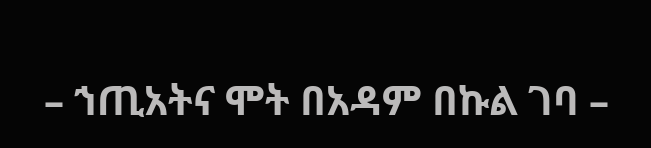– ኀጢአትና ሞት በአዳም በኩል ገባ –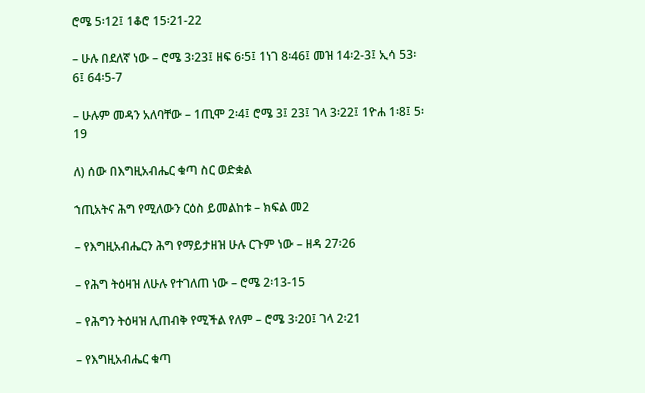ሮሜ 5፡12፤ 1ቆሮ 15፡21-22

– ሁሉ በደለኛ ነው – ሮሜ 3፡23፤ ዘፍ 6፡5፤ 1ነገ 8፡46፤ መዝ 14፡2-3፤ ኢሳ 53፡6፤ 64፡5-7

– ሁሉም መዳን አለባቸው – 1ጢሞ 2፡4፤ ሮሜ 3፤ 23፤ ገላ 3፡22፤ 1ዮሐ 1፡8፤ 5፡19

ለ) ሰው በእግዚአብሔር ቁጣ ስር ወድቋል

ኀጢአትና ሕግ የሚለውን ርዕስ ይመልከቱ – ክፍል መ2

– የእግዚአብሔርን ሕግ የማይታዘዝ ሁሉ ርጉም ነው – ዘዳ 27፡26

– የሕግ ትዕዛዝ ለሁሉ የተገለጠ ነው – ሮሜ 2፡13-15

– የሕግን ትዕዛዝ ሊጠብቅ የሚችል የለም – ሮሜ 3፡20፤ ገላ 2፡21

– የእግዚአብሔር ቁጣ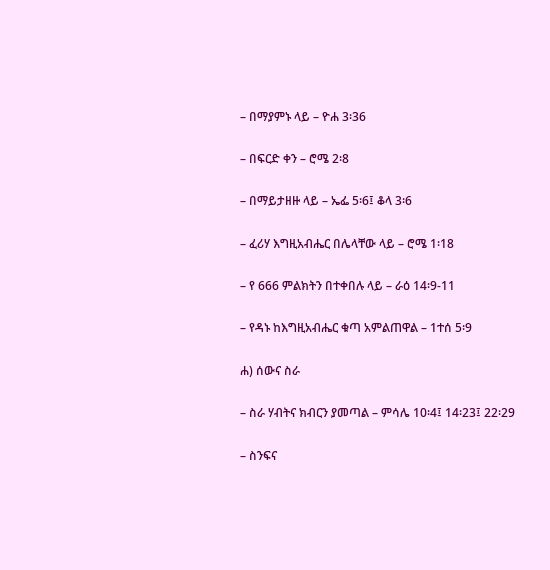– በማያምኑ ላይ – ዮሐ 3፡36

– በፍርድ ቀን – ሮሜ 2፡8

– በማይታዘዙ ላይ – ኤፌ 5፡6፤ ቆላ 3፡6

– ፈሪሃ እግዚአብሔር በሌላቸው ላይ – ሮሜ 1፡18

– የ 666 ምልክትን በተቀበሉ ላይ – ራዕ 14፡9-11

– የዳኑ ከእግዚአብሔር ቁጣ አምልጠዋል – 1ተሰ 5፡9

ሐ) ሰውና ስራ

– ስራ ሃብትና ክብርን ያመጣል – ምሳሌ 10፡4፤ 14፡23፤ 22፡29

– ስንፍና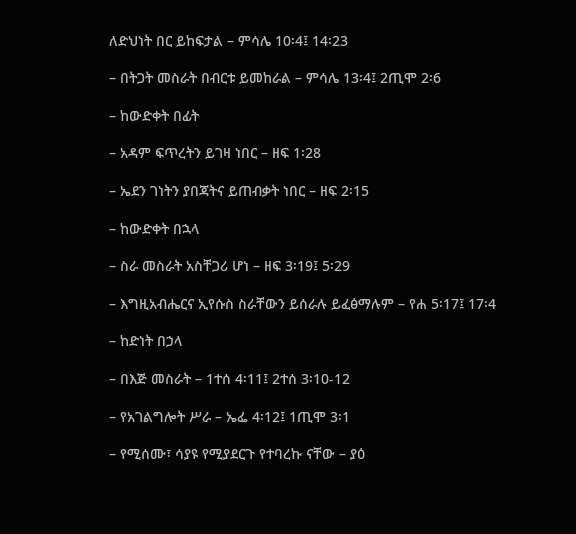ለድህነት በር ይከፍታል – ምሳሌ 10፡4፤ 14፡23

– በትጋት መስራት በብርቱ ይመከራል – ምሳሌ 13፡4፤ 2ጢሞ 2፡6

– ከውድቀት በፊት

– አዳም ፍጥረትን ይገዛ ነበር – ዘፍ 1፡28

– ኤደን ገነትን ያበጃትና ይጠብቃት ነበር – ዘፍ 2፡15

– ከውድቀት በኋላ

– ስራ መስራት አስቸጋሪ ሆነ – ዘፍ 3፡19፤ 5፡29

– እግዚአብሔርና ኢየሱስ ስራቸውን ይሰራሉ ይፈፅማሉም – የሐ 5፡17፤ 17፡4

– ከድነት በኃላ

– በእጅ መስራት – 1ተሰ 4፡11፤ 2ተሰ 3፡10-12

– የአገልግሎት ሥራ – ኤፌ 4፡12፤ 1ጢሞ 3፡1

– የሚሰሙ፣ ሳያዩ የሚያደርጉ የተባረኩ ናቸው – ያዕ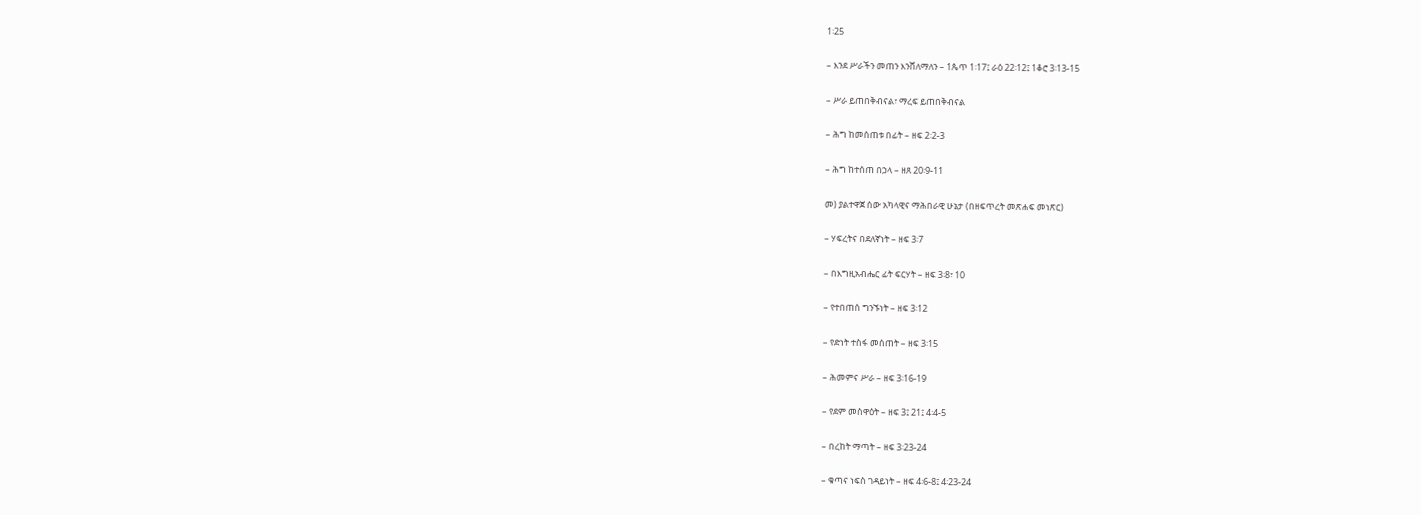1፡25

– እንደ ሥራችን መጠን እንሸለማለን – 1ጴጥ 1፡17፤ ራዕ 22፡12፤ 1ቆሮ 3፡13-15

– ሥራ ይጠበቅብናል፣ ማረፍ ይጠበቅብናል

– ሕግ ከመሰጠቱ በፊት – ዘፍ 2፡2-3

– ሕግ ከተሰጠ በኃላ – ዘጸ 20፡9-11

መ) ያልተዋጀ ሰው አካላዊና ማሕበራዊ ሁኔታ (በዘፍጥረት መጽሐፍ መነጽር)

– ሃፍረትና በደለኛነት – ዘፍ 3፡7

– በእግዚአብሔር ፊት ፍርሃት – ዘፍ 3፡8፣ 10

– የተበጠሰ ግንኙነት – ዘፍ 3፡12

– የድነት ተስፋ መሰጠት – ዘፍ 3፡15

– ሕመምና ሥራ – ዘፍ 3፡16-19

– የደም መስዋዕት – ዘፍ 3፤ 21፤ 4፡4-5

– በረከት ማጣት – ዘፍ 3፡23-24

– ቁጣና ነፍስ ገዳይነት – ዘፍ 4፡6-8፤ 4፡23-24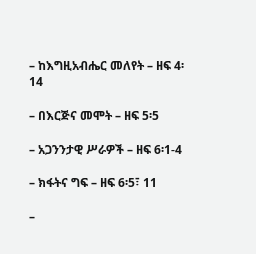– ከእግዚአብሔር መለየት – ዘፍ 4፡14

– በእርጅና መሞት – ዘፍ 5፡5

– አጋንንታዊ ሥራዎች – ዘፍ 6፡1-4

– ክፋትና ግፍ – ዘፍ 6፡5፣ 11

–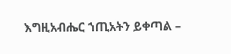እግዚአብሔር ኀጢአትን ይቀጣል –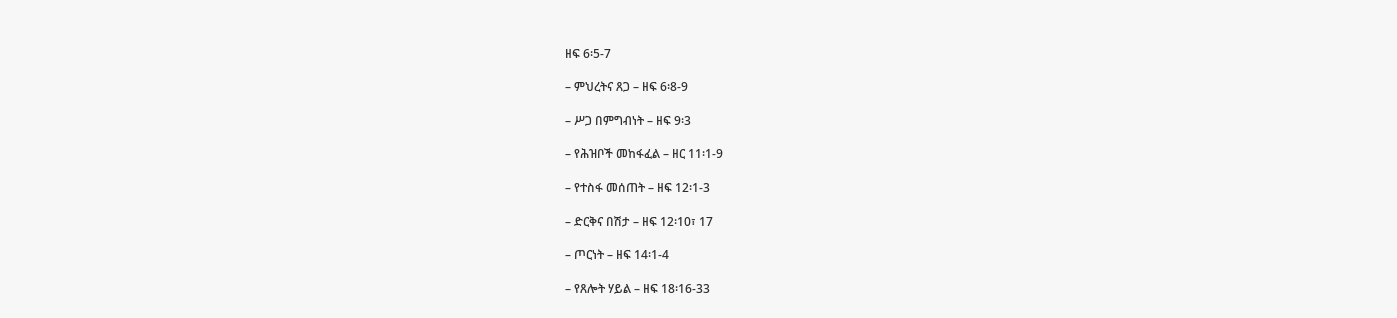ዘፍ 6፡5-7

– ምህረትና ጸጋ – ዘፍ 6፡8-9

– ሥጋ በምግብነት – ዘፍ 9፡3

– የሕዝቦች መከፋፈል – ዘር 11፡1-9

– የተስፋ መሰጠት – ዘፍ 12፡1-3

– ድርቅና በሽታ – ዘፍ 12፡10፣ 17

– ጦርነት – ዘፍ 14፡1-4

– የጸሎት ሃይል – ዘፍ 18፡16-33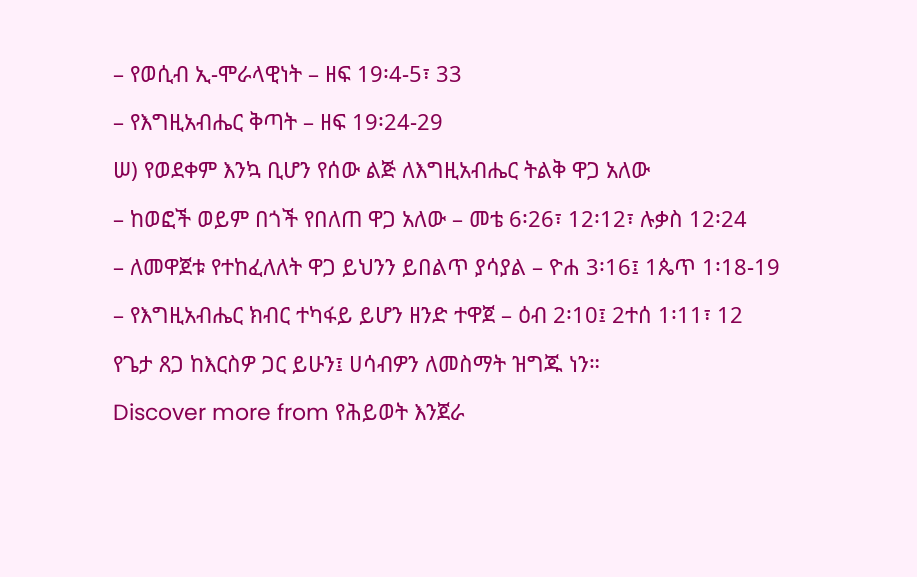– የወሲብ ኢ-ሞራላዊነት – ዘፍ 19፡4-5፣ 33

– የእግዚአብሔር ቅጣት – ዘፍ 19፡24-29

ሠ) የወደቀም እንኳ ቢሆን የሰው ልጅ ለእግዚአብሔር ትልቅ ዋጋ አለው

– ከወፎች ወይም በጎች የበለጠ ዋጋ አለው – መቴ 6፡26፣ 12፡12፣ ሉቃስ 12፡24

– ለመዋጀቱ የተከፈለለት ዋጋ ይህንን ይበልጥ ያሳያል – ዮሐ 3፡16፤ 1ጴጥ 1፡18-19

– የእግዚአብሔር ክብር ተካፋይ ይሆን ዘንድ ተዋጀ – ዕብ 2፡10፤ 2ተሰ 1፡11፣ 12

የጌታ ጸጋ ከእርስዎ ጋር ይሁን፤ ሀሳብዎን ለመስማት ዝግጁ ነን።

Discover more from የሕይወት እንጀራ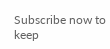Subscribe now to keep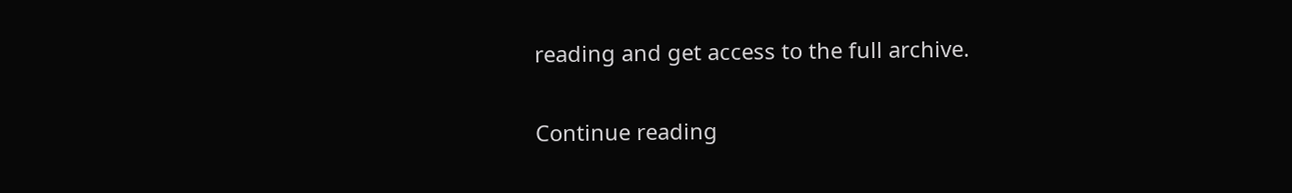reading and get access to the full archive.

Continue reading